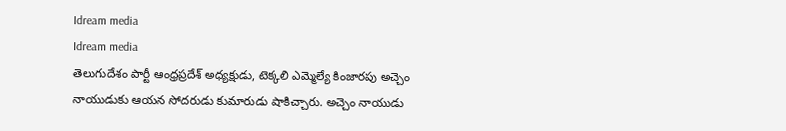Idream media
Idream media
తెలుగుదేశం పార్టీ ఆంధ్రప్రదేశ్ అధ్యక్షుడు, టెక్కలి ఎమ్మెల్యే కింజారపు అచ్చెం నాయుడుకు ఆయన సోదరుడు కుమారుడు షాకిచ్చారు. అచ్చెం నాయుడు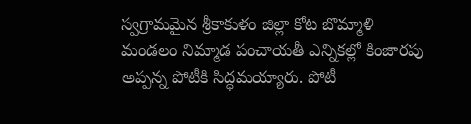స్వగ్రామమైన శ్రీకాకుళం జిల్లా కోట బొమ్మాళి మండలం నిమ్మాడ పంచాయతీ ఎన్నికల్లో కింజారపు అప్పన్న పోటీకి సిద్ధమయ్యారు. పోటీ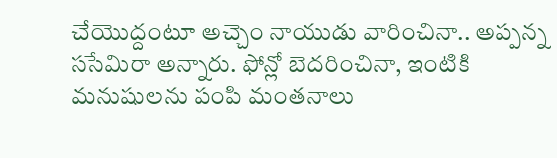చేయొద్దంటూ అచ్చెం నాయుడు వారించినా.. అప్పన్న ససేమిరా అన్నారు. ఫోన్లో బెదరించినా, ఇంటికి మనుషులను పంపి మంతనాలు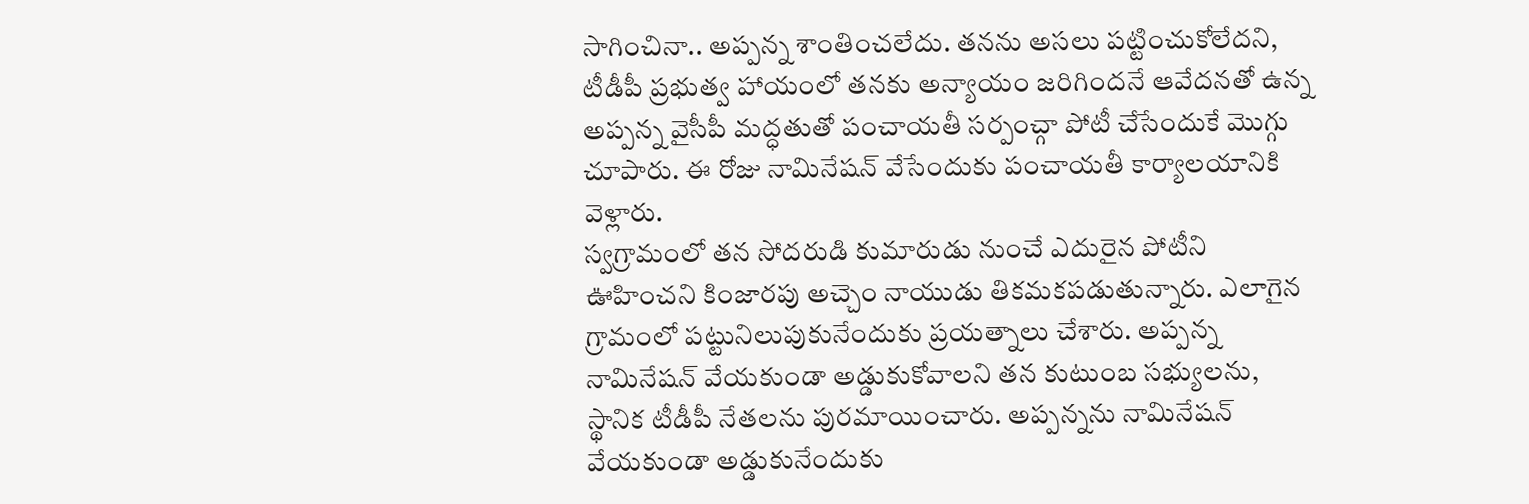సాగించినా.. అప్పన్న శాంతించలేదు. తనను అసలు పట్టించుకోలేదని, టీడీపీ ప్రభుత్వ హాయంలో తనకు అన్యాయం జరిగిందనే ఆవేదనతో ఉన్న అప్పన్న వైసీపీ మద్ధతుతో పంచాయతీ సర్పంచ్గా పోటీ చేసేందుకే మొగ్గు చూపారు. ఈ రోజు నామినేషన్ వేసేందుకు పంచాయతీ కార్యాలయానికి వెళ్లారు.
స్వగ్రామంలో తన సోదరుడి కుమారుడు నుంచే ఎదురైన పోటీని ఊహించని కింజారపు అచ్చెం నాయుడు తికమకపడుతున్నారు. ఎలాగైన గ్రామంలో పట్టునిలుపుకునేందుకు ప్రయత్నాలు చేశారు. అప్పన్న నామినేషన్ వేయకుండా అడ్డుకుకోవాలని తన కుటుంబ సభ్యులను, స్థానిక టీడీపీ నేతలను పురమాయించారు. అప్పన్నను నామినేషన్ వేయకుండా అడ్డుకునేందుకు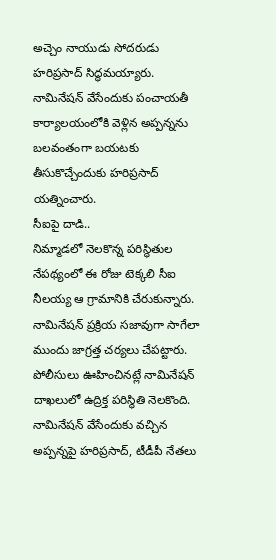అచ్చెం నాయుడు సోదరుడు హరిప్రసాద్ సిద్ధమయ్యారు. నామినేషన్ వేసేందుకు పంచాయతీ కార్యాలయంలోకి వెళ్లిన అప్పన్నను బలవంతంగా బయటకు తీసుకొచ్చేందుకు హరిప్రసాద్ యత్నించారు.
సీఐపై దాడి..
నిమ్మాడలో నెలకొన్న పరిస్థితుల నేపథ్యంలో ఈ రోజు టెక్కలి సీఐ నీలయ్య ఆ గ్రామానికి చేరుకున్నారు. నామినేషన్ ప్రక్రియ సజావుగా సాగేలా ముందు జాగ్రత్త చర్యలు చేపట్టారు. పోలీసులు ఊహించినట్లే నామినేషన్ దాఖలులో ఉద్రిక్త పరిస్థితి నెలకొంది. నామినేషన్ వేసేందుకు వచ్చిన అప్పన్నపై హరిప్రసాద్, టీడీపీ నేతలు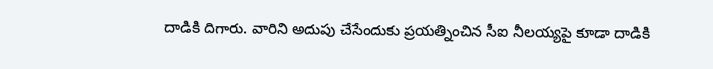దాడికి దిగారు. వారిని అదుపు చేసేందుకు ప్రయత్నించిన సీఐ నీలయ్యపై కూడా దాడికి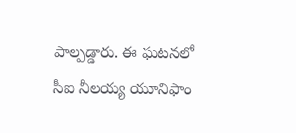పాల్పడ్డారు. ఈ ఘటనలో సీఐ నీలయ్య యూనిఫాం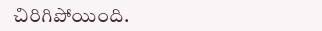చిరిగిపోయింది.